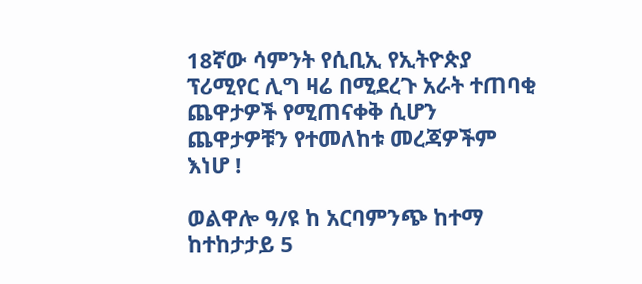18ኛው ሳምንት የሲቢኢ የኢትዮጵያ ፕሪሚየር ሊግ ዛሬ በሚደረጉ አራት ተጠባቂ ጨዋታዎች የሚጠናቀቅ ሲሆን ጨዋታዎቹን የተመለከቱ መረጃዎችም እነሆ !

ወልዋሎ ዓ/ዩ ከ አርባምንጭ ከተማ
ከተከታታይ 5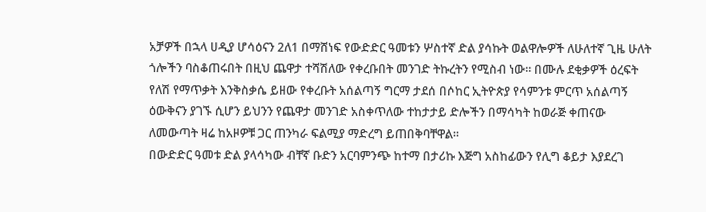አቻዎች በኋላ ሀዲያ ሆሳዕናን 2ለ1 በማሸነፍ የውድድር ዓመቱን ሦስተኛ ድል ያሳኩት ወልዋሎዎች ለሁለተኛ ጊዜ ሁለት ጎሎችን ባስቆጠሩበት በዚህ ጨዋታ ተሻሽለው የቀረቡበት መንገድ ትኩረትን የሚስብ ነው። በሙሉ ደቂቃዎች ዕረፍት የለሽ የማጥቃት እንቅስቃሴ ይዘው የቀረቡት አሰልጣኝ ግርማ ታደሰ በሶከር ኢትዮጵያ የሳምንቱ ምርጥ አሰልጣኝ ዕውቅናን ያገኙ ሲሆን ይህንን የጨዋታ መንገድ አስቀጥለው ተከታታይ ድሎችን በማሳካት ከወራጅ ቀጠናው ለመውጣት ዛሬ ከአዞዎቹ ጋር ጠንካራ ፍልሚያ ማድረግ ይጠበቅባቸዋል።
በውድድር ዓመቱ ድል ያላሳካው ብቸኛ ቡድን አርባምንጭ ከተማ በታሪኩ እጅግ አስከፊውን የሊግ ቆይታ እያደረገ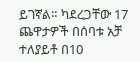ይገኛል። ካደረጋቸው 17 ጨዋታዎች በሰባቱ አቻ ተለያይቶ በ10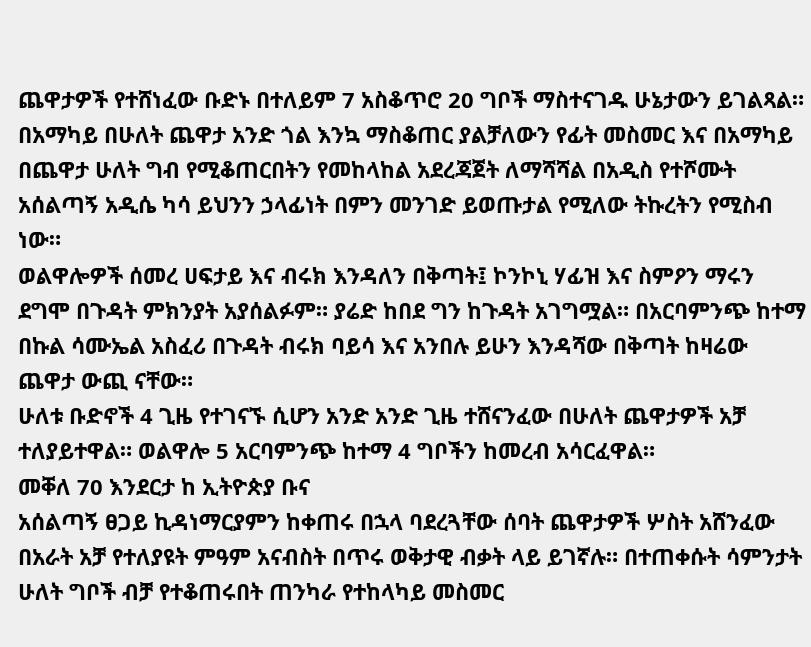ጨዋታዎች የተሸነፈው ቡድኑ በተለይም 7 አስቆጥሮ 20 ግቦች ማስተናገዱ ሁኔታውን ይገልጻል። በአማካይ በሁለት ጨዋታ አንድ ጎል እንኳ ማስቆጠር ያልቻለውን የፊት መስመር እና በአማካይ በጨዋታ ሁለት ግብ የሚቆጠርበትን የመከላከል አደረጃጀት ለማሻሻል በአዲስ የተሾሙት አሰልጣኝ አዲሴ ካሳ ይህንን ኃላፊነት በምን መንገድ ይወጡታል የሚለው ትኩረትን የሚስብ ነው።
ወልዋሎዎች ሰመረ ሀፍታይ እና ብሩክ እንዳለን በቅጣት፤ ኮንኮኒ ሃፊዝ እና ስምዖን ማሩን ደግሞ በጉዳት ምክንያት አያሰልፉም። ያሬድ ከበደ ግን ከጉዳት አገግሟል። በአርባምንጭ ከተማ በኩል ሳሙኤል አስፈሪ በጉዳት ብሩክ ባይሳ እና አንበሉ ይሁን እንዳሻው በቅጣት ከዛሬው ጨዋታ ውጪ ናቸው።
ሁለቱ ቡድኖች 4 ጊዜ የተገናኙ ሲሆን አንድ አንድ ጊዜ ተሸናንፈው በሁለት ጨዋታዎች አቻ ተለያይተዋል። ወልዋሎ 5 አርባምንጭ ከተማ 4 ግቦችን ከመረብ አሳርፈዋል።
መቐለ 70 እንደርታ ከ ኢትዮጵያ ቡና
አሰልጣኝ ፀጋይ ኪዳነማርያምን ከቀጠሩ በኋላ ባደረጓቸው ሰባት ጨዋታዎች ሦስት አሸንፈው በአራት አቻ የተለያዩት ምዓም አናብስት በጥሩ ወቅታዊ ብቃት ላይ ይገኛሉ። በተጠቀሱት ሳምንታት ሁለት ግቦች ብቻ የተቆጠሩበት ጠንካራ የተከላካይ መስመር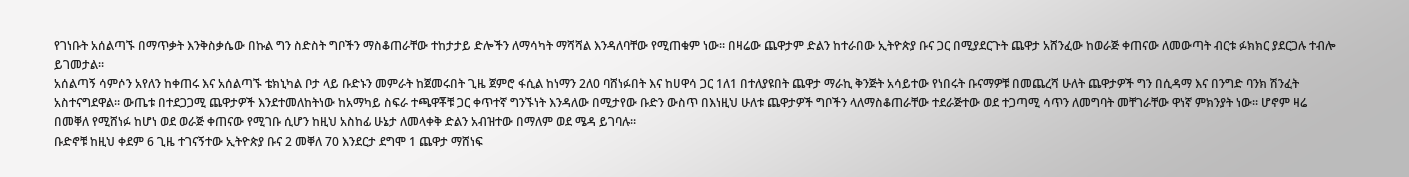የገነቡት አሰልጣኙ በማጥቃት እንቅስቃሴው በኩል ግን ስድስት ግቦችን ማስቆጠራቸው ተከታታይ ድሎችን ለማሳካት ማሻሻል እንዳለባቸው የሚጠቁም ነው። በዛሬው ጨዋታም ድልን ከተራበው ኢትዮጵያ ቡና ጋር በሚያደርጉት ጨዋታ አሸንፈው ከወራጅ ቀጠናው ለመውጣት ብርቱ ፉክክር ያደርጋሉ ተብሎ ይገመታል።
አሰልጣኝ ሳምሶን አየለን ከቀጠሩ እና አሰልጣኙ ቴክኒካል ቦታ ላይ ቡድኑን መምራት ከጀመሩበት ጊዜ ጀምሮ ፋሲል ከነማን 2ለ0 ባሸነፉበት እና ከሀዋሳ ጋር 1ለ1 በተለያዩበት ጨዋታ ማራኪ ቅንጅት አሳይተው የነበሩት ቡናማዎቹ በመጨረሻ ሁለት ጨዋታዎች ግን በሲዳማ እና በንግድ ባንክ ሽንፈት አስተናግደዋል። ውጤቱ በተደጋጋሚ ጨዋታዎች እንደተመለከትነው ከአማካይ ስፍራ ተጫዋቾቹ ጋር ቀጥተኛ ግንኙነት እንዳለው በሚታየው ቡድን ውስጥ በእነዚህ ሁለቱ ጨዋታዎች ግቦችን ላለማስቆጠራቸው ተደራጅተው ወደ ተጋጣሚ ሳጥን ለመግባት መቸገራቸው ዋነኛ ምክንያት ነው። ሆኖም ዛሬ በመቐለ የሚሸነፉ ከሆነ ወደ ወራጅ ቀጠናው የሚገቡ ሲሆን ከዚህ አስከፊ ሁኔታ ለመላቀቅ ድልን አብዝተው በማለም ወደ ሜዳ ይገባሉ።
ቡድኖቹ ከዚህ ቀደም 6 ጊዜ ተገናኝተው ኢትዮጵያ ቡና 2 መቐለ 70 እንደርታ ደግሞ 1 ጨዋታ ማሸነፍ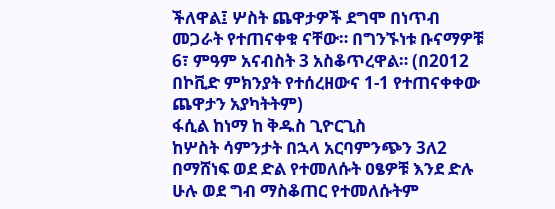ችለዋል፤ ሦስት ጨዋታዎች ደግሞ በነጥብ መጋራት የተጠናቀቁ ናቸው። በግንኙነቱ ቡናማዎቹ 6፣ ምዓም አናብስት 3 አስቆጥረዋል። (በ2012 በኮቪድ ምክንያት የተሰረዘውና 1-1 የተጠናቀቀው ጨዋታን አያካትትም)
ፋሲል ከነማ ከ ቅዱስ ጊዮርጊስ
ከሦስት ሳምንታት በኋላ አርባምንጭን 3ለ2 በማሸነፍ ወደ ድል የተመለሱት ዐፄዎቹ እንደ ድሉ ሁሉ ወደ ግብ ማስቆጠር የተመለሱትም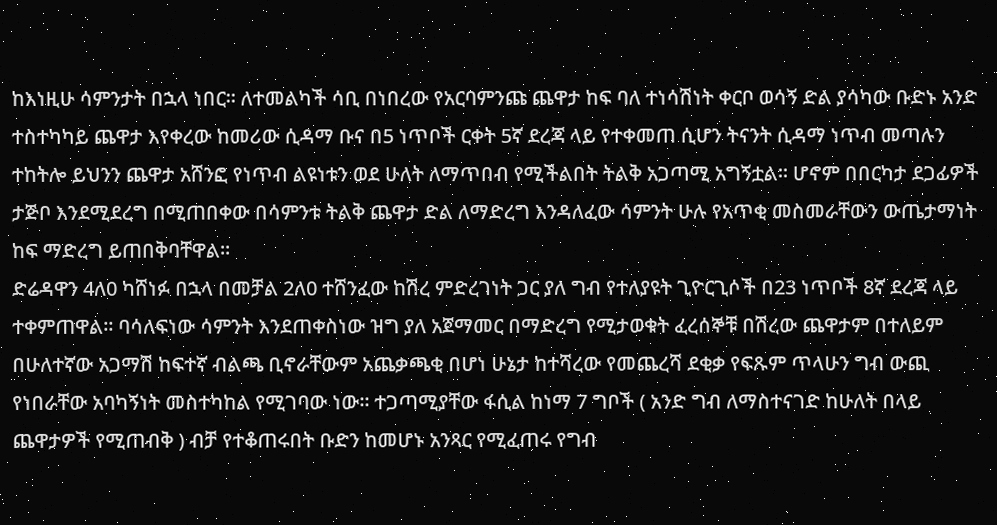ከእነዚሁ ሳምንታት በኋላ ነበር። ለተመልካች ሳቢ በነበረው የአርባምንጩ ጨዋታ ከፍ ባለ ተነሳሽነት ቀርቦ ወሳኝ ድል ያሳካው ቡድኑ አንድ ተስተካካይ ጨዋታ እየቀረው ከመሪው ሲዳማ ቡና በ5 ነጥቦች ርቀት 5ኛ ደረጃ ላይ የተቀመጠ ሲሆን ትናንት ሲዳማ ነጥብ መጣሉን ተከትሎ ይህንን ጨዋታ አሸንፎ የነጥብ ልዩነቱን ወደ ሁለት ለማጥበብ የሚችልበት ትልቅ አጋጣሚ አግኝቷል። ሆኖም በበርካታ ደጋፊዎች ታጅቦ እንደሚደረግ በሚጠበቀው በሳምንቱ ትልቅ ጨዋታ ድል ለማድረግ እንዳለፈው ሳምንት ሁሉ የአጥቂ መስመራቸውን ውጤታማነት ከፍ ማድረግ ይጠበቅባቸዋል።
ድሬዳዋን 4ለ0 ካሸነፉ በኋላ በመቻል 2ለ0 ተሸንፈው ከሽረ ምድረገነት ጋር ያለ ግብ የተለያዩት ጊዮርጊሶች በ23 ነጥቦች 8ኛ ደረጃ ላይ ተቀምጠዋል። ባሳለፍነው ሳምንት እንደጠቀስነው ዝግ ያለ አጀማመር በማድረግ የሚታወቁት ፈረሰኞቹ በሽረው ጨዋታም በተለይም በሁለተኛው አጋማሽ ከፍተኛ ብልጫ ቢኖራቸውም አጨቃጫቂ በሆነ ሁኔታ ከተሻረው የመጨረሻ ደቂቃ የፍጹም ጥላሁን ግብ ውጪ የነበራቸው አባካኝነት መስተካከል የሚገባው ነው። ተጋጣሚያቸው ፋሲል ከነማ 7 ግቦች ( አንድ ግብ ለማስተናገድ ከሁለት በላይ ጨዋታዎች የሚጠብቅ ) ብቻ የተቆጠሩበት ቡድን ከመሆኑ አንጻር የሚፈጠሩ የግብ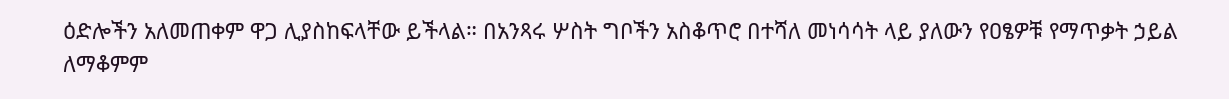ዕድሎችን አለመጠቀም ዋጋ ሊያስከፍላቸው ይችላል። በአንጻሩ ሦስት ግቦችን አስቆጥሮ በተሻለ መነሳሳት ላይ ያለውን የዐፄዎቹ የማጥቃት ኃይል ለማቆምም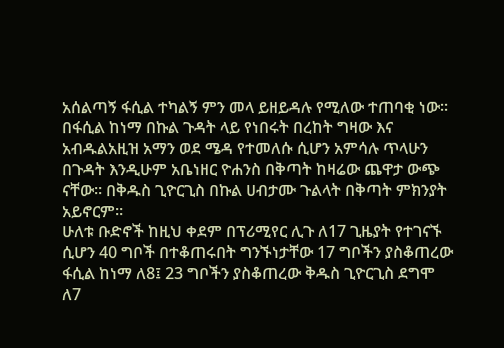አሰልጣኝ ፋሲል ተካልኝ ምን መላ ይዘይዳሉ የሚለው ተጠባቂ ነው።
በፋሲል ከነማ በኩል ጉዳት ላይ የነበሩት በረከት ግዛው እና አብዱልአዚዝ አማን ወደ ሜዳ የተመለሱ ሲሆን አምሳሉ ጥላሁን በጉዳት እንዲሁም አቤነዘር ዮሐንስ በቅጣት ከዛሬው ጨዋታ ውጭ ናቸው። በቅዱስ ጊዮርጊስ በኩል ሀብታሙ ጉልላት በቅጣት ምክንያት አይኖርም።
ሁለቱ ቡድኖች ከዚህ ቀደም በፕሪሚየር ሊጉ ለ17 ጊዜያት የተገናኙ ሲሆን 40 ግቦች በተቆጠሩበት ግንኙነታቸው 17 ግቦችን ያስቆጠረው ፋሲል ከነማ ለ8፤ 23 ግቦችን ያስቆጠረው ቅዱስ ጊዮርጊስ ደግሞ ለ7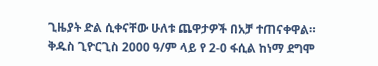ጊዜያት ድል ሲቀናቸው ሁለቱ ጨዋታዎች በአቻ ተጠናቀዋል። ቅዱስ ጊዮርጊስ 2000 ዓ/ም ላይ የ 2-0 ፋሲል ከነማ ደግሞ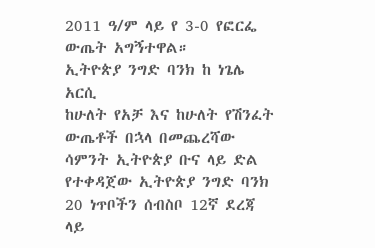2011 ዓ/ም ላይ የ 3-0 የፎርፌ ውጤት አግኝተዋል።
ኢትዮጵያ ንግድ ባንክ ከ ነጌሌ አርሲ
ከሁለት የአቻ እና ከሁለት የሽንፈት ውጤቶች በኋላ በመጨረሻው ሳምንት ኢትዮጵያ ቡና ላይ ድል የተቀዳጀው ኢትዮጵያ ንግድ ባንክ 20 ነጥቦችን ሰብስቦ 12ኛ ደረጃ ላይ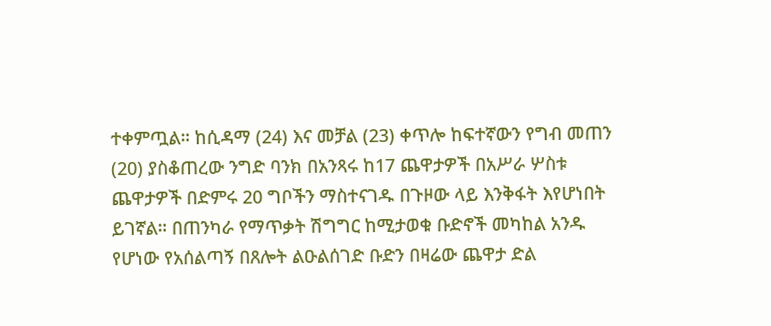ተቀምጧል። ከሲዳማ (24) እና መቻል (23) ቀጥሎ ከፍተኛውን የግብ መጠን (20) ያስቆጠረው ንግድ ባንክ በአንጻሩ ከ17 ጨዋታዎች በአሥራ ሦስቱ ጨዋታዎች በድምሩ 20 ግቦችን ማስተናገዱ በጉዞው ላይ እንቅፋት እየሆነበት ይገኛል። በጠንካራ የማጥቃት ሽግግር ከሚታወቁ ቡድኖች መካከል አንዱ የሆነው የአሰልጣኝ በጸሎት ልዑልሰገድ ቡድን በዛሬው ጨዋታ ድል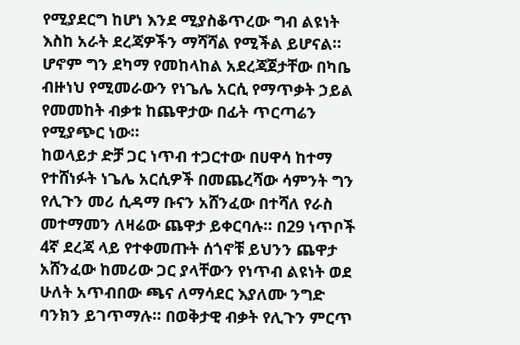የሚያደርግ ከሆነ እንደ ሚያስቆጥረው ግብ ልዩነት እስከ አራት ደረጃዎችን ማሻሻል የሚችል ይሆናል። ሆኖም ግን ደካማ የመከላከል አደረጃጀታቸው በካቤ ብዙነህ የሚመራውን የነጌሌ አርሲ የማጥቃት ኃይል የመመከት ብቃቱ ከጨዋታው በፊት ጥርጣሬን የሚያጭር ነው።
ከወላይታ ድቻ ጋር ነጥብ ተጋርተው በሀዋሳ ከተማ የተሸነፉት ነጌሌ አርሲዎች በመጨረሻው ሳምንት ግን የሊጉን መሪ ሲዳማ ቡናን አሸንፈው በተሻለ የራስ መተማመን ለዛሬው ጨዋታ ይቀርባሉ። በ29 ነጥቦች 4ኛ ደረጃ ላይ የተቀመጡት ሰጎኖቹ ይህንን ጨዋታ አሸንፈው ከመሪው ጋር ያላቸውን የነጥብ ልዩነት ወደ ሁለት አጥብበው ጫና ለማሳደር እያለሙ ንግድ ባንክን ይገጥማሉ። በወቅታዊ ብቃት የሊጉን ምርጥ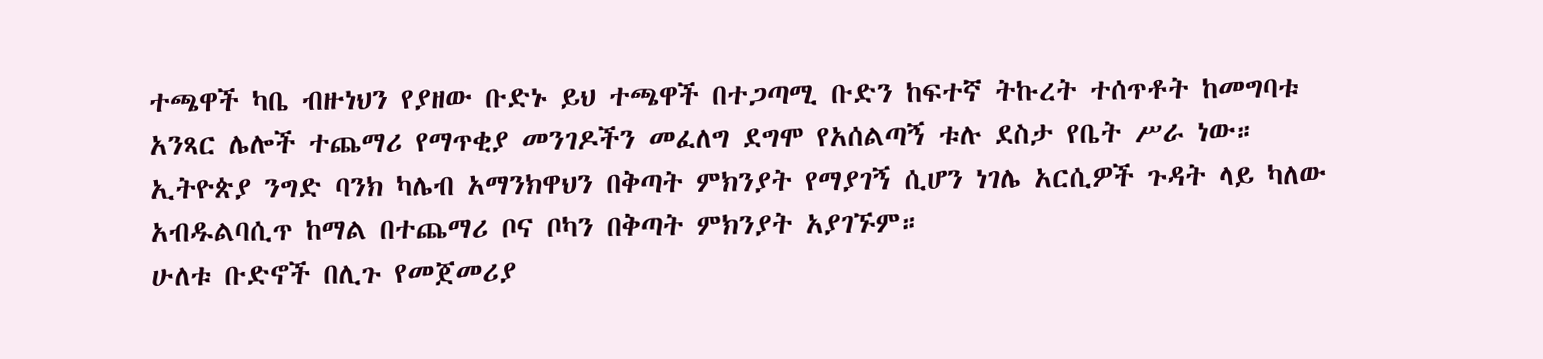ተጫዋች ካቤ ብዙነህን የያዘው ቡድኑ ይህ ተጫዋች በተጋጣሚ ቡድን ከፍተኛ ትኩረት ተሰጥቶት ከመግባቱ አንጻር ሌሎች ተጨማሪ የማጥቂያ መንገዶችን መፈለግ ደግሞ የአሰልጣኝ ቱሉ ደስታ የቤት ሥራ ነው።
ኢትዮጵያ ንግድ ባንክ ካሌብ አማንክዋህን በቅጣት ምክንያት የማያገኝ ሲሆን ነገሌ አርሲዎች ጉዳት ላይ ካለው አብዱልባሲጥ ከማል በተጨማሪ ቦና ቦካን በቅጣት ምክንያት አያገኙም።
ሁለቱ ቡድኖች በሊጉ የመጀመሪያ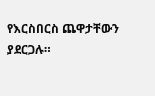የእርስበርስ ጨዋታቸውን ያደርጋሉ።